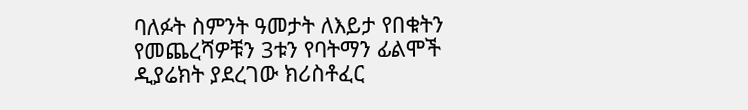ባለፉት ስምንት ዓመታት ለእይታ የበቁትን የመጨረሻዎቹን 3ቱን የባትማን ፊልሞች ዲያሬክት ያደረገው ክሪስቶፈር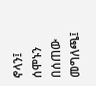ኖላን፤ ሰሞኑን በሰጠው መግለጫ፤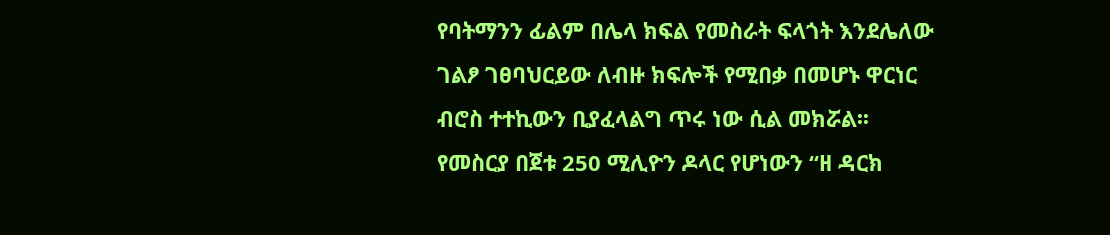የባትማንን ፊልም በሌላ ክፍል የመስራት ፍላጎት እንደሌለው ገልፆ ገፀባህርይው ለብዙ ክፍሎች የሚበቃ በመሆኑ ዋርነር ብሮስ ተተኪውን ቢያፈላልግ ጥሩ ነው ሲል መክሯል፡፡የመስርያ በጀቱ 250 ሚሊዮን ዶላር የሆነውን “ዘ ዳርክ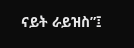ናይት ራይዝስ”፤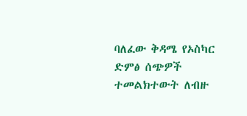ባለፈው ቅዳሜ የኦስካር ድምፅ ሰጭዎች ተመልክተውት ለብዙ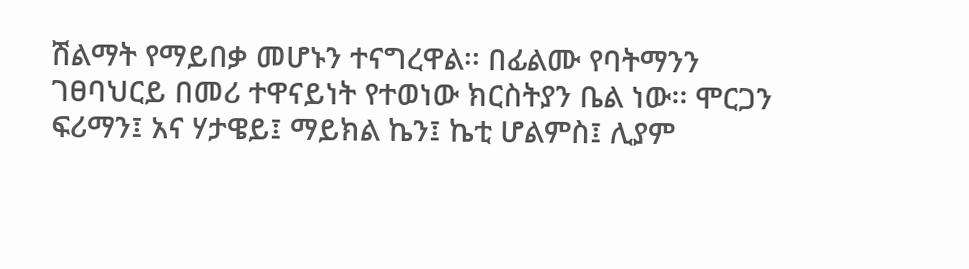ሽልማት የማይበቃ መሆኑን ተናግረዋል፡፡ በፊልሙ የባትማንን ገፀባህርይ በመሪ ተዋናይነት የተወነው ክርስትያን ቤል ነው፡፡ ሞርጋን ፍሪማን፤ አና ሃታዌይ፤ ማይክል ኬን፤ ኬቲ ሆልምስ፤ ሊያም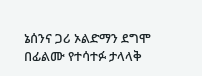ኔሰንና ጋሪ ኦልድማን ደግሞ በፊልሙ የተሳተፉ ታላላቅ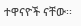ተዋናዮች ናቸው፡፡